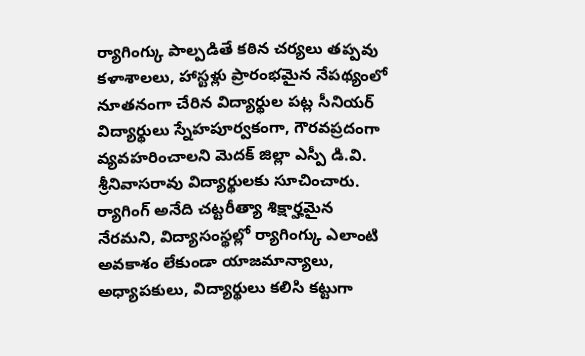ర్యాగింగ్కు పాల్పడితే కఠిన చర్యలు తప్పవు
కళాశాలలు, హాస్టళ్లు ప్రారంభమైన నేపథ్యంలో నూతనంగా చేరిన విద్యార్థుల పట్ల సీనియర్ విద్యార్థులు స్నేహపూర్వకంగా, గౌరవప్రదంగా వ్యవహరించాలని మెదక్ జిల్లా ఎస్పీ డి.వి. శ్రీనివాసరావు విద్యార్థులకు సూచించారు. ర్యాగింగ్ అనేది చట్టరీత్యా శిక్షార్హమైన నేరమని, విద్యాసంస్థల్లో ర్యాగింగ్కు ఎలాంటి అవకాశం లేకుండా యాజమాన్యాలు, అధ్యాపకులు, విద్యార్థులు కలిసి కట్టుగా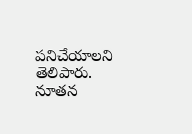పనిచేయాలని తెలిపారు. నూతన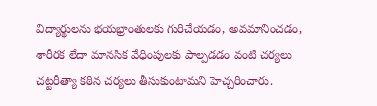విద్యార్థులను భయభ్రాంతులకు గురిచేయడం, అవమానించడం, శారీరక లేదా మానసిక వేధింపులకు పాల్పడడం వంటి చర్యలు చట్టరీత్యా కఠిన చర్యలు తీసుకుంటామని హెచ్చరించారు.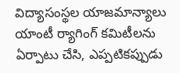విద్యాసంస్థల యాజమాన్యాలు యాంటీ ర్యాగింగ్ కమిటీలను ఏర్పాటు చేసి, ఎప్పటికప్పుడు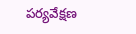పర్యవేక్షణ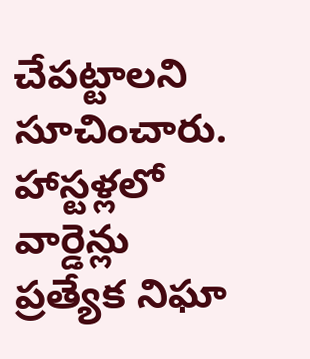చేపట్టాలని సూచించారు. హాస్టళ్లలో వార్డెన్లు ప్రత్యేక నిఘా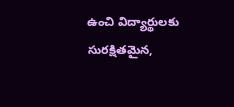ఉంచి విద్యార్థులకు సురక్షితమైన,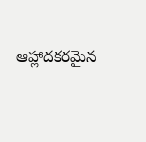ఆహ్లాదకరమైన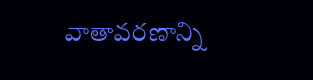వాతావరణాన్ని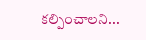కల్పించాలని...